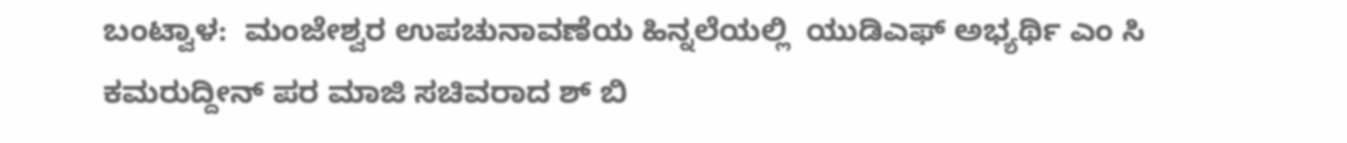ಬಂಟ್ವಾಳ:  ಮಂಜೇಶ್ವರ ಉಪಚುನಾವಣೆಯ ಹಿನ್ನಲೆಯಲ್ಲಿ  ಯುಡಿಎಫ್ ಅಭ್ಯರ್ಥಿ ಎಂ ಸಿ ಕಮರುದ್ದೀನ್ ಪರ ಮಾಜಿ ಸಚಿವರಾದ ಶ್ ಬಿ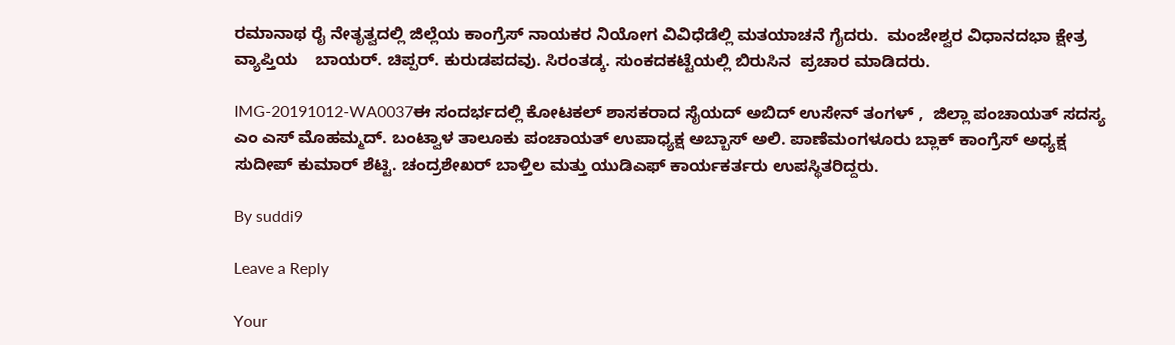ರಮಾನಾಥ ರೈ ನೇತೃತ್ವದಲ್ಲಿ ಜಿಲ್ಲೆಯ ಕಾಂಗ್ರೆಸ್ ನಾಯಕರ ನಿಯೋಗ ವಿವಿಧೆಡೆಲ್ಲಿ ಮತಯಾಚನೆ ಗೈದರು.  ಮಂಜೇಶ್ವರ ವಿಧಾನದಭಾ ಕ್ಷೇತ್ರ ವ್ಯಾಪ್ತಿಯ    ಬಾಯರ್. ಚಿಪ್ಪರ್. ಕುರುಡಪದವು. ಸಿರಂತಡ್ಕ. ಸುಂಕದಕಟ್ಟೆಯಲ್ಲಿ ಬಿರುಸಿನ  ಪ್ರಚಾರ ಮಾಡಿದರು.

IMG-20191012-WA0037ಈ ಸಂದರ್ಭದಲ್ಲಿ ಕೋಟಕಲ್ ಶಾಸಕರಾದ ಸೈಯದ್ ಅಬಿದ್ ಉಸೇನ್ ತಂಗಳ್ ,  ಜಿಲ್ಲಾ ಪಂಚಾಯತ್ ಸದಸ್ಯ ಎಂ ಎಸ್ ಮೊಹಮ್ಮದ್. ಬಂಟ್ವಾಳ ತಾಲೂಕು ಪಂಚಾಯತ್ ಉಪಾಧ್ಯಕ್ಷ ಅಬ್ಬಾಸ್ ಅಲಿ. ಪಾಣೆಮಂಗಳೂರು ಬ್ಲಾಕ್ ಕಾಂಗ್ರೆಸ್ ಅಧ್ಯಕ್ಷ ಸುದೀಪ್ ಕುಮಾರ್ ಶೆಟ್ಟಿ. ಚಂದ್ರಶೇಖರ್ ಬಾಳ್ತಿಲ ಮತ್ತು ಯುಡಿಎಫ್ ಕಾರ್ಯಕರ್ತರು ಉಪಸ್ಥಿತರಿದ್ದರು.

By suddi9

Leave a Reply

Your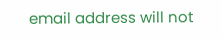email address will not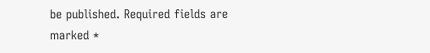be published. Required fields are marked *